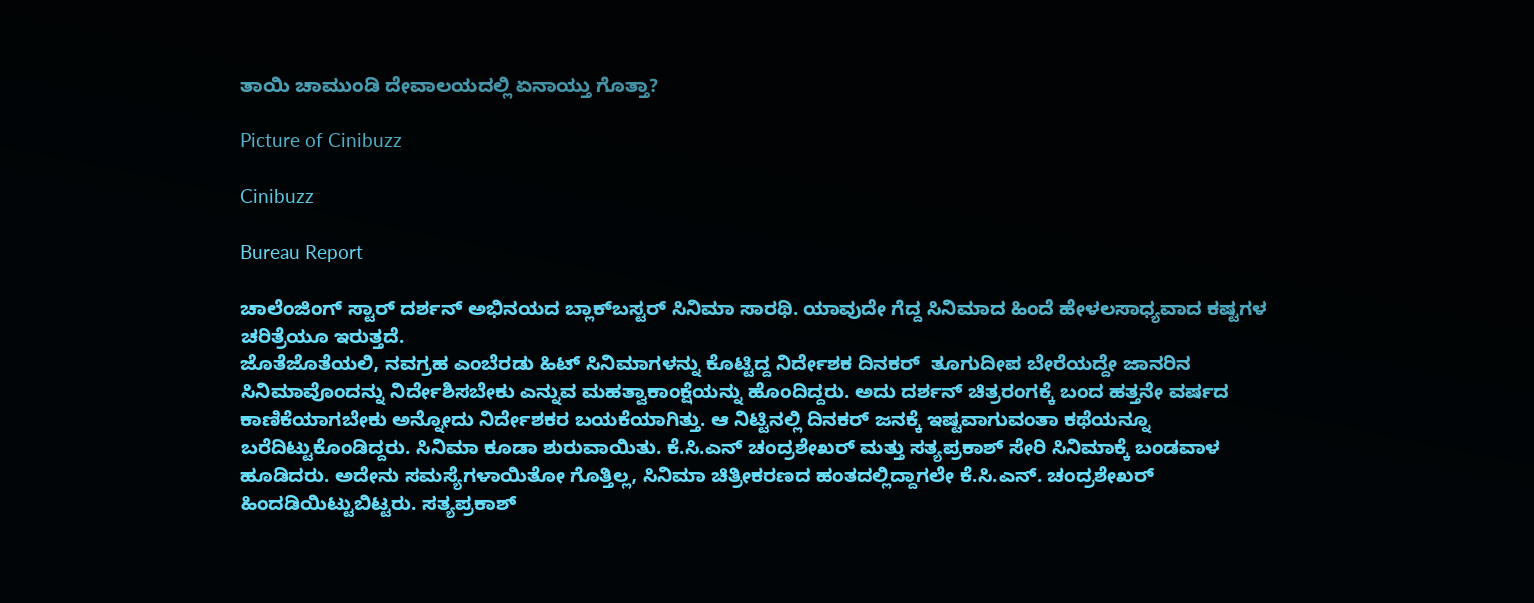ತಾಯಿ ಚಾಮುಂಡಿ ದೇವಾಲಯದಲ್ಲಿ ಏನಾಯ್ತು ಗೊತ್ತಾ?

Picture of Cinibuzz

Cinibuzz

Bureau Report

ಚಾಲೆಂಜಿಂಗ್ ಸ್ಟಾರ್ ದರ್ಶನ್ ಅಭಿನಯದ ಬ್ಲಾಕ್‌ಬಸ್ಟರ್ ಸಿನಿಮಾ ಸಾರಥಿ. ಯಾವುದೇ ಗೆದ್ದ ಸಿನಿಮಾದ ಹಿಂದೆ ಹೇಳಲಸಾಧ್ಯವಾದ ಕಷ್ಟಗಳ ಚರಿತ್ರೆಯೂ ಇರುತ್ತದೆ.
ಜೊತೆಜೊತೆಯಲಿ, ನವಗ್ರಹ ಎಂಬೆರಡು ಹಿಟ್ ಸಿನಿಮಾಗಳನ್ನು ಕೊಟ್ಟಿದ್ದ ನಿರ್ದೇಶಕ ದಿನಕರ್  ತೂಗುದೀಪ ಬೇರೆಯದ್ದೇ ಜಾನರಿನ ಸಿನಿಮಾವೊಂದನ್ನು ನಿರ್ದೇಶಿಸಬೇಕು ಎನ್ನುವ ಮಹತ್ವಾಕಾಂಕ್ಷೆಯನ್ನು ಹೊಂದಿದ್ದರು. ಅದು ದರ್ಶನ್ ಚಿತ್ರರಂಗಕ್ಕೆ ಬಂದ ಹತ್ತನೇ ವರ್ಷದ ಕಾಣಿಕೆಯಾಗಬೇಕು ಅನ್ನೋದು ನಿರ್ದೇಶಕರ ಬಯಕೆಯಾಗಿತ್ತು. ಆ ನಿಟ್ಟಿನಲ್ಲಿ ದಿನಕರ್ ಜನಕ್ಕೆ ಇಷ್ಟವಾಗುವಂತಾ ಕಥೆಯನ್ನೂ ಬರೆದಿಟ್ಟುಕೊಂಡಿದ್ದರು. ಸಿನಿಮಾ ಕೂಡಾ ಶುರುವಾಯಿತು. ಕೆ.ಸಿ.ಎನ್ ಚಂದ್ರಶೇಖರ್ ಮತ್ತು ಸತ್ಯಪ್ರಕಾಶ್ ಸೇರಿ ಸಿನಿಮಾಕ್ಕೆ ಬಂಡವಾಳ ಹೂಡಿದರು. ಅದೇನು ಸಮಸ್ಯೆಗಳಾಯಿತೋ ಗೊತ್ತಿಲ್ಲ, ಸಿನಿಮಾ ಚಿತ್ರೀಕರಣದ ಹಂತದಲ್ಲಿದ್ದಾಗಲೇ ಕೆ.ಸಿ.ಎನ್. ಚಂದ್ರಶೇಖರ್ ಹಿಂದಡಿಯಿಟ್ಟುಬಿಟ್ಟರು. ಸತ್ಯಪ್ರಕಾಶ್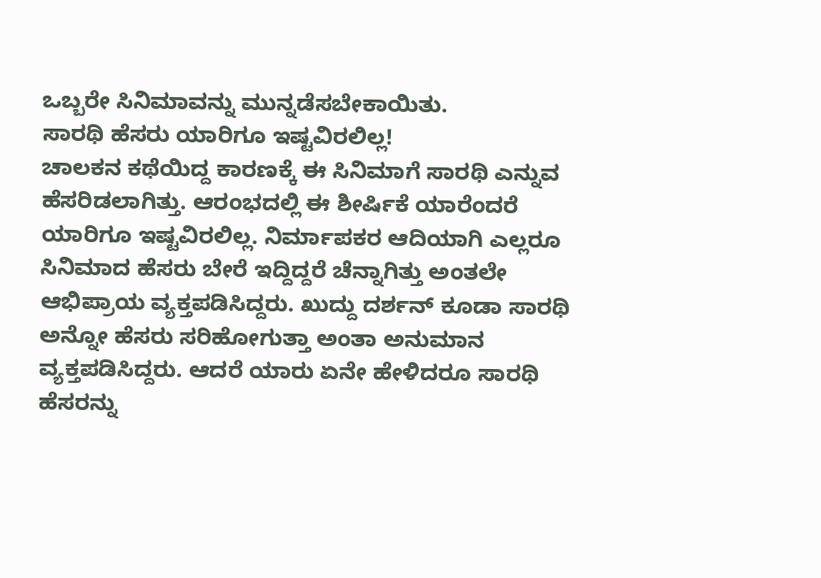ಒಬ್ಬರೇ ಸಿನಿಮಾವನ್ನು ಮುನ್ನಡೆಸಬೇಕಾಯಿತು.
ಸಾರಥಿ ಹೆಸರು ಯಾರಿಗೂ ಇಷ್ಟವಿರಲಿಲ್ಲ!
ಚಾಲಕನ ಕಥೆಯಿದ್ದ ಕಾರಣಕ್ಕೆ ಈ ಸಿನಿಮಾಗೆ ಸಾರಥಿ ಎನ್ನುವ ಹೆಸರಿಡಲಾಗಿತ್ತು. ಆರಂಭದಲ್ಲಿ ಈ ಶೀರ್ಷಿಕೆ ಯಾರೆಂದರೆ ಯಾರಿಗೂ ಇಷ್ಟವಿರಲಿಲ್ಲ. ನಿರ್ಮಾಪಕರ ಆದಿಯಾಗಿ ಎಲ್ಲರೂ ಸಿನಿಮಾದ ಹೆಸರು ಬೇರೆ ಇದ್ದಿದ್ದರೆ ಚೆನ್ನಾಗಿತ್ತು ಅಂತಲೇ ಆಭಿಪ್ರಾಯ ವ್ಯಕ್ತಪಡಿಸಿದ್ದರು. ಖುದ್ದು ದರ್ಶನ್ ಕೂಡಾ ಸಾರಥಿ ಅನ್ನೋ ಹೆಸರು ಸರಿಹೋಗುತ್ತಾ ಅಂತಾ ಅನುಮಾನ ವ್ಯಕ್ತಪಡಿಸಿದ್ದರು. ಆದರೆ ಯಾರು ಏನೇ ಹೇಳಿದರೂ ಸಾರಥಿ ಹೆಸರನ್ನು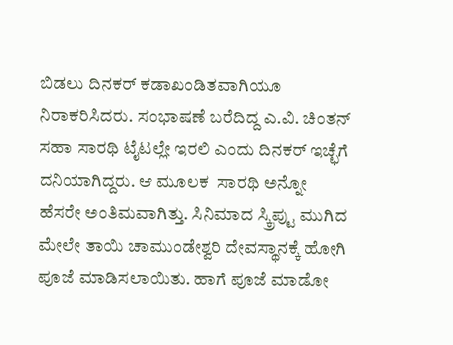ಬಿಡಲು ದಿನಕರ್ ಕಡಾಖಂಡಿತವಾಗಿಯೂ ನಿರಾಕರಿಸಿದರು. ಸಂಭಾಷಣೆ ಬರೆದಿದ್ದ ಎ.ವಿ. ಚಿಂತನ್ ಸಹಾ ಸಾರಥಿ ಟೈಟಲ್ಲೇ ಇರಲಿ ಎಂದು ದಿನಕರ್ ಇಚ್ಛೆಗೆ ದನಿಯಾಗಿದ್ದರು. ಆ ಮೂಲಕ  ಸಾರಥಿ ಅನ್ನೋ ಹೆಸರೇ ಅಂತಿಮವಾಗಿತ್ತು. ಸಿನಿಮಾದ ಸ್ಕ್ರಿಪ್ಟು ಮುಗಿದ ಮೇಲೇ ತಾಯಿ ಚಾಮುಂಡೇಶ್ವರಿ ದೇವಸ್ಥಾನಕ್ಕೆ ಹೋಗಿ ಪೂಜೆ ಮಾಡಿಸಲಾಯಿತು. ಹಾಗೆ ಪೂಜೆ ಮಾಡೋ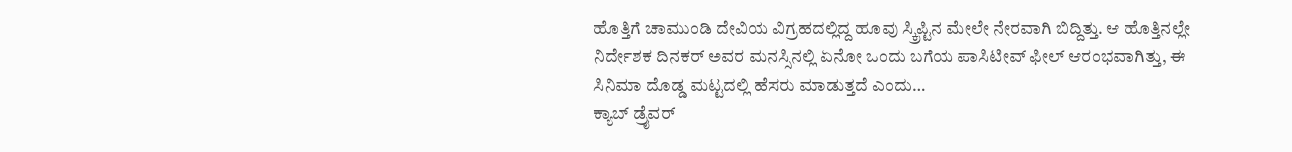ಹೊತ್ತಿಗೆ ಚಾಮುಂಡಿ ದೇವಿಯ ವಿಗ್ರಹದಲ್ಲಿದ್ದ ಹೂವು ಸ್ಕ್ರಿಪ್ಟಿನ ಮೇಲೇ ನೇರವಾಗಿ ಬಿದ್ದಿತ್ತು. ಆ ಹೊತ್ತಿನಲ್ಲೇ ನಿರ್ದೇಶಕ ದಿನಕರ್ ಅವರ ಮನಸ್ಸಿನಲ್ಲಿ ಏನೋ ಒಂದು ಬಗೆಯ ಪಾಸಿಟೀವ್ ಫೀಲ್ ಆರಂಭವಾಗಿತ್ತು, ಈ ಸಿನಿಮಾ ದೊಡ್ಡ ಮಟ್ಟದಲ್ಲಿ ಹೆಸರು ಮಾಡುತ್ತದೆ ಎಂದು…
ಕ್ಯಾಬ್ ಡ್ರೈವರ್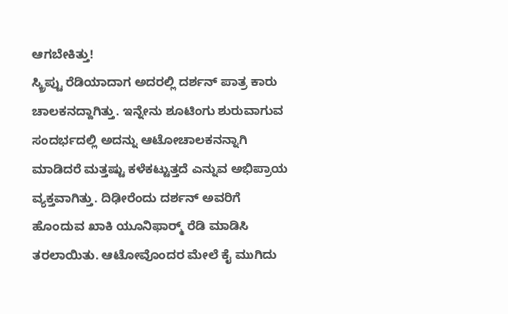ಆಗಬೇಕಿತ್ತು!
ಸ್ಕ್ರಿಪ್ಟು ರೆಡಿಯಾದಾಗ ಅದರಲ್ಲಿ ದರ್ಶನ್ ಪಾತ್ರ ಕಾರು ಚಾಲಕನದ್ದಾಗಿತ್ತು. ಇನ್ನೇನು ಶೂಟಿಂಗು ಶುರುವಾಗುವ ಸಂದರ್ಭದಲ್ಲಿ ಅದನ್ನು ಆಟೋಚಾಲಕನನ್ನಾಗಿ ಮಾಡಿದರೆ ಮತ್ತಷ್ಟು ಕಳೆಕಟ್ಟುತ್ತದೆ ಎನ್ನುವ ಅಭಿಪ್ರಾಯ ವ್ಯಕ್ತವಾಗಿತ್ತು. ದಿಢೀರೆಂದು ದರ್ಶನ್ ಅವರಿಗೆ ಹೊಂದುವ ಖಾಕಿ ಯೂನಿಫಾರ‍್ಮ್ ರೆಡಿ ಮಾಡಿಸಿ ತರಲಾಯಿತು. ಆಟೋವೊಂದರ ಮೇಲೆ ಕೈ ಮುಗಿದು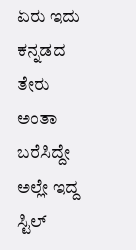ಏರು ಇದು ಕನ್ನಡದ ತೇರು ಅಂತಾ ಬರೆಸಿದ್ದೇ ಅಲ್ಲೇ ಇದ್ದ ಸ್ಟಿಲ್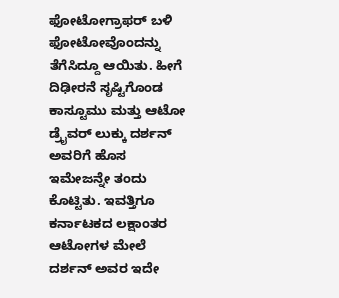ಫೋಟೋಗ್ರಾಫರ್ ಬಳಿ ಫೋಟೋವೊಂದನ್ನು ತೆಗೆಸಿದ್ದೂ ಆಯಿತು. ಹೀಗೆ   ದಿಢೀರನೆ ಸೃಷ್ಟಿಗೊಂಡ ಕಾಸ್ಟೂಮು ಮತ್ತು ಆಟೋ ಡ್ರೈವರ್ ಲುಕ್ಕು ದರ್ಶನ್ ಅವರಿಗೆ ಹೊಸ ಇಮೇಜನ್ನೇ ತಂದು ಕೊಟ್ಟಿತು. ಇವತ್ತಿಗೂ ಕರ್ನಾಟಕದ ಲಕ್ಷಾಂತರ ಆಟೋಗಳ ಮೇಲೆ ದರ್ಶನ್ ಅವರ ಇದೇ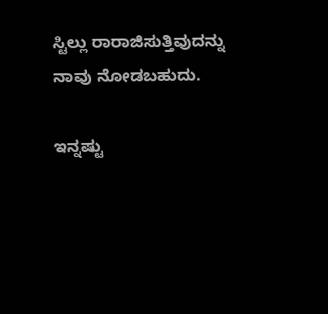ಸ್ಟಿಲ್ಲು ರಾರಾಜಿಸುತ್ತಿವುದನ್ನು ನಾವು ನೋಡಬಹುದು.

ಇನ್ನಷ್ಟು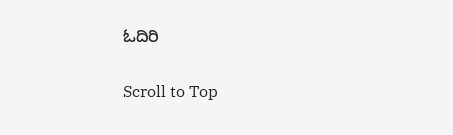ಓದಿರಿ

Scroll to Top